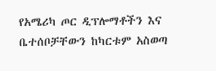የአሜሪካ ጦር ዲፕሎማቶችን እና ቤተሰቦቻቸውን ከካርቱም አስወጣ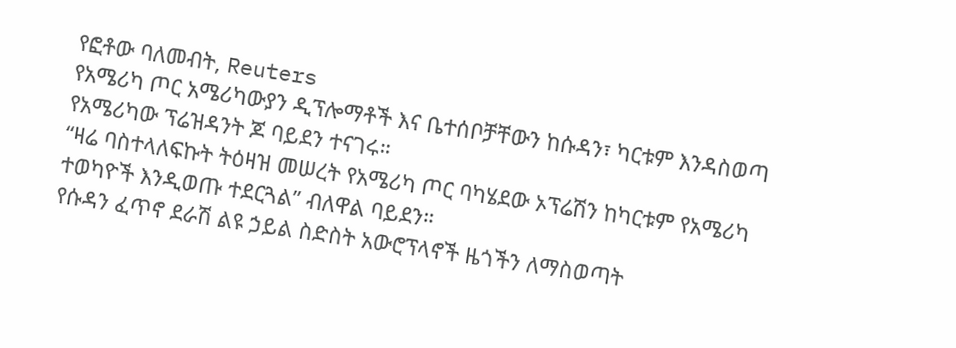የፎቶው ባለመብት, Reuters
የአሜሪካ ጦር አሜሪካውያን ዲፕሎማቶች እና ቤተሰቦቻቸውን ከሱዳን፣ ካርቱም እንዳስወጣ የአሜሪካው ፕሬዝዳንት ጆ ባይደን ተናገሩ።
“ዛሬ ባስተላለፍኩት ትዕዛዝ መሠረት የአሜሪካ ጦር ባካሄደው ኦፕሬሽን ከካርቱም የአሜሪካ ተወካዮች እንዲወጡ ተደርጓል” ብለዋል ባይደን።
የሱዳን ፈጥኖ ደራሽ ልዩ ኃይል ስድስት አውሮፕላኖች ዜጎችን ለማስወጣት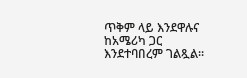ጥቅም ላይ እንደዋሉና ከአሜሪካ ጋር እንደተባበረም ገልጿል።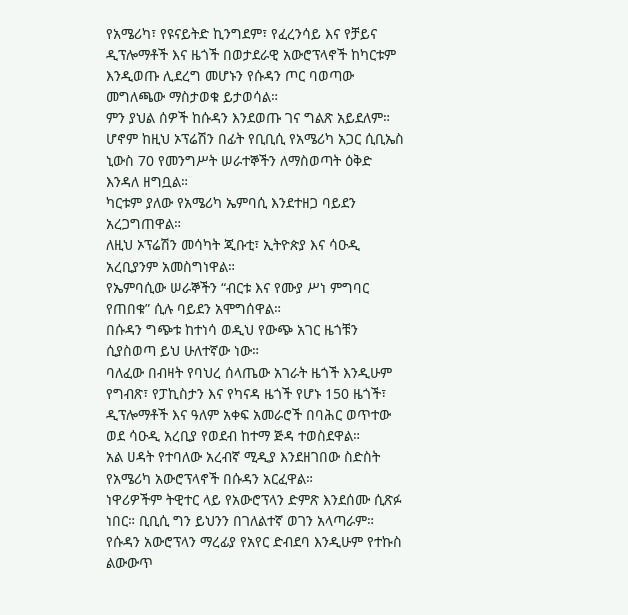የአሜሪካ፣ የዩናይትድ ኪንግደም፣ የፈረንሳይ እና የቻይና ዲፕሎማቶች እና ዜጎች በወታደራዊ አውሮፕላኖች ከካርቱም እንዲወጡ ሊደረግ መሆኑን የሱዳን ጦር ባወጣው መግለጫው ማስታወቁ ይታወሳል።
ምን ያህል ሰዎች ከሱዳን እንደወጡ ገና ግልጽ አይደለም። ሆኖም ከዚህ ኦፕሬሽን በፊት የቢቢሲ የአሜሪካ አጋር ሲቢኤስ ኒውስ 70 የመንግሥት ሠራተኞችን ለማስወጣት ዕቅድ እንዳለ ዘግቧል።
ካርቱም ያለው የአሜሪካ ኤምባሲ እንደተዘጋ ባይደን አረጋግጠዋል።
ለዚህ ኦፕሬሽን መሳካት ጂቡቲ፣ ኢትዮጵያ እና ሳዑዲ አረቢያንም አመስግነዋል።
የኤምባሲው ሠራኞችን “ብርቱ እና የሙያ ሥነ ምግባር የጠበቁ” ሲሉ ባይደን አሞግሰዋል።
በሱዳን ግጭቱ ከተነሳ ወዲህ የውጭ አገር ዜጎቹን ሲያስወጣ ይህ ሁለተኛው ነው።
ባለፈው በብዛት የባህረ ሰላጤው አገራት ዜጎች እንዲሁም የግብጽ፣ የፓኪስታን እና የካናዳ ዜጎች የሆኑ 150 ዜጎች፣ ዲፕሎማቶች እና ዓለም አቀፍ አመራሮች በባሕር ወጥተው ወደ ሳዑዲ አረቢያ የወደብ ከተማ ጅዳ ተወስደዋል።
አል ሀዳት የተባለው አረብኛ ሚዲያ እንደዘገበው ስድስት የአሜሪካ አውሮፕላኖች በሱዳን አርፈዋል።
ነዋሪዎችም ትዊተር ላይ የአውሮፕላን ድምጽ እንደሰሙ ሲጽፉ ነበር። ቢቢሲ ግን ይህንን በገለልተኛ ወገን አላጣራም።
የሱዳን አውሮፕላን ማረፊያ የአየር ድብደባ እንዲሁም የተኩስ ልውውጥ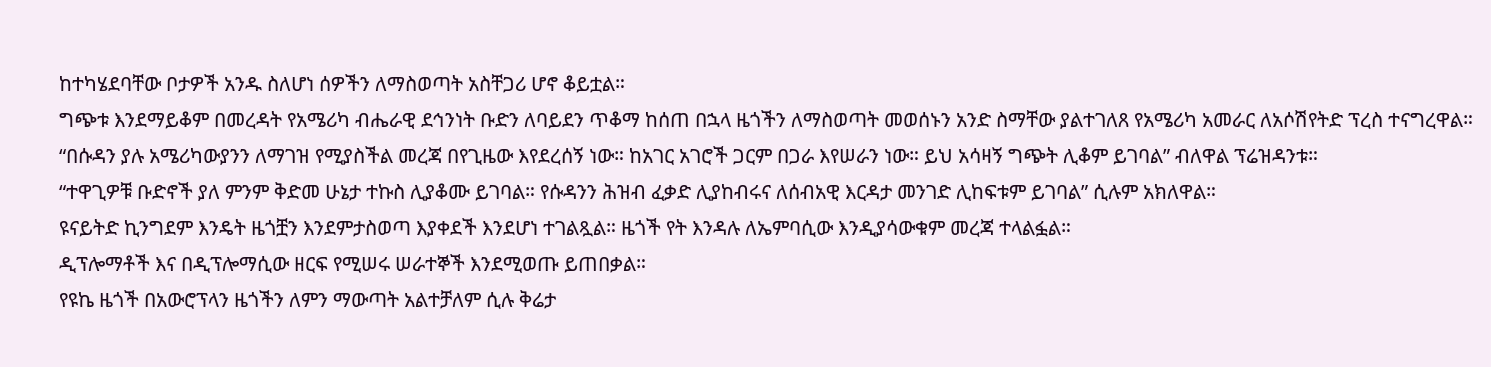ከተካሄደባቸው ቦታዎች አንዱ ስለሆነ ሰዎችን ለማስወጣት አስቸጋሪ ሆኖ ቆይቷል።
ግጭቱ እንደማይቆም በመረዳት የአሜሪካ ብሔራዊ ደኅንነት ቡድን ለባይደን ጥቆማ ከሰጠ በኋላ ዜጎችን ለማስወጣት መወሰኑን አንድ ስማቸው ያልተገለጸ የአሜሪካ አመራር ለአሶሽየትድ ፕረስ ተናግረዋል።
“በሱዳን ያሉ አሜሪካውያንን ለማገዝ የሚያስችል መረጃ በየጊዜው እየደረሰኝ ነው። ከአገር አገሮች ጋርም በጋራ እየሠራን ነው። ይህ አሳዛኝ ግጭት ሊቆም ይገባል” ብለዋል ፕሬዝዳንቱ።
“ተዋጊዎቹ ቡድኖች ያለ ምንም ቅድመ ሁኔታ ተኩስ ሊያቆሙ ይገባል። የሱዳንን ሕዝብ ፈቃድ ሊያከብሩና ለሰብአዊ እርዳታ መንገድ ሊከፍቱም ይገባል” ሲሉም አክለዋል።
ዩናይትድ ኪንግደም እንዴት ዜጎቿን እንደምታስወጣ እያቀደች እንደሆነ ተገልጿል። ዜጎች የት እንዳሉ ለኤምባሲው እንዲያሳውቁም መረጃ ተላልፏል።
ዲፕሎማቶች እና በዲፕሎማሲው ዘርፍ የሚሠሩ ሠራተኞች እንደሚወጡ ይጠበቃል።
የዩኬ ዜጎች በአውሮፕላን ዜጎችን ለምን ማውጣት አልተቻለም ሲሉ ቅሬታ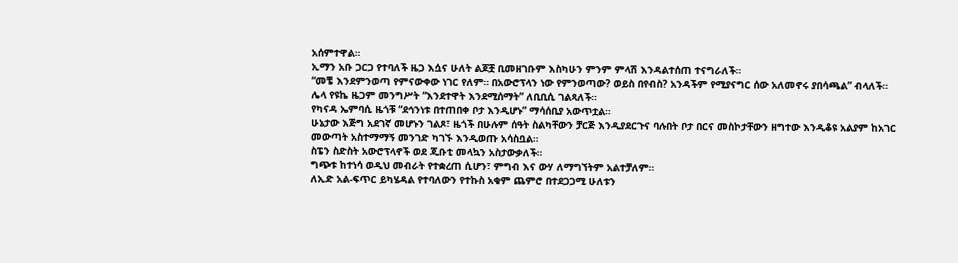አሰምተዋል።
ኢማን አቡ ጋርጋ የተባለች ዜጋ እሷና ሁለት ልጆቿ ቢመዘገቡም እስካሁን ምንም ምላሽ እንዳልተሰጠ ተናግራለች።
“መቼ እንደምንወጣ የምናውቀው ነገር የለም። በአውሮፕላን ነው የምንወጣው? ወይስ በየብስ? አንዳችም የሚያናግር ሰው አለመኖሩ ያበሳጫል” ብላለች።
ሌላ የዩኬ ዜጋም መንግሥት “እንደተዋት እንደሚሰማት” ለቢቢሲ ገልጻለች።
የካናዳ ኤምባሲ ዜጎቹ “ደኅንነቱ በተጠበቀ ቦታ እንዲሆኑ” ማሳሰቢያ አውጥቷል።
ሁኔታው እጅግ አደገኛ መሆኑን ገልጾ፣ ዜጎች በሁሉም ሰዓት ስልካቸውን ቻርጅ እንዲያደርጉና ባሉበት ቦታ በርና መስኮታቸውን ዘግተው እንዲቆዩ አልያም ከአገር መውጣት አስተማማኝ መንገድ ካገኙ እንዲወጡ አሳስቧል።
ስፔን ስድስት አውሮፕላኖች ወደ ጂቡቲ መላኳን አስታውቃለች።
ግጭቱ ከተነሳ ወዲህ መብራት የተቋረጠ ሲሆን፣ ምግብ እና ውሃ ለማግኘትም አልተቻለም።
ለኢድ አል-ፍጥር ይካሄዳል የተባለውን የተኩስ አቁም ጨምሮ በተደጋጋሚ ሁለቱን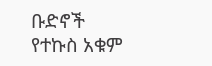ቡድኖች የተኩስ አቁም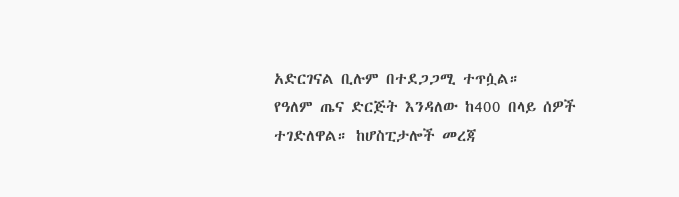አድርገናል ቢሉም በተደጋጋሚ ተጥሷል።
የዓለም ጤና ድርጅት እንዳለው ከ400 በላይ ሰዎች ተገድለዋል። ከሆስፒታሎች መረጃ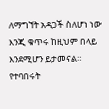ለማግኘት አዳጋች ስለሆነ ነው እንጂ ቁጥሩ ከዚህም በላይ እንደሚሆን ይታመናል።
የተባበሩት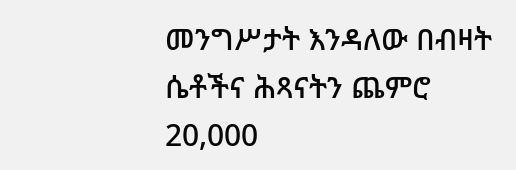መንግሥታት እንዳለው በብዛት ሴቶችና ሕጻናትን ጨምሮ 20,000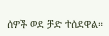ሰዎች ወደ ቻድ ተሰደዋል።